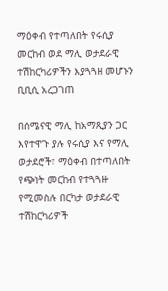ማዕቀብ የተጣለበት የሩሲያ መርከብ ወደ ማሊ ወታደራዊ ተሽከርካሪዎችን እያጓጓዘ መሆኑን ቢቢሲ አረጋገጠ

በሰሜናዊ ማሊ ከአማጺያን ጋር እየተዋጉ ያሉ የሩሲያ እና የማሊ ወታደሮች፣ ማዕቀብ በተጣለበት የጭነት መርከብ የተጓጓዙ የሚመስሉ በርካታ ወታደራዊ ተሽከርካሪዎች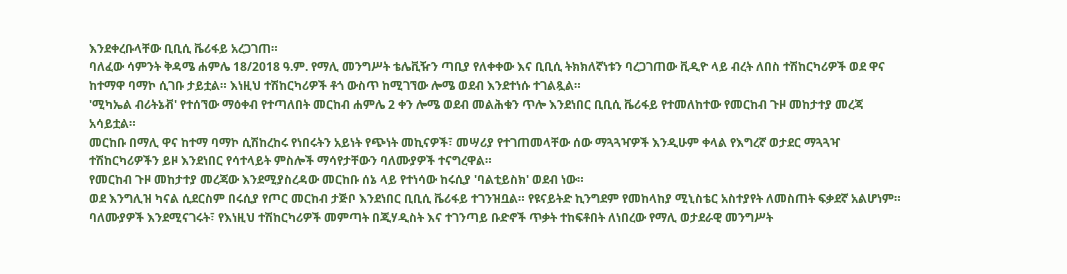እንደቀረቡላቸው ቢቢሲ ቬሪፋይ አረጋገጠ።
ባለፈው ሳምንት ቅዳሜ ሐምሌ 18/2018 ዓ.ም. የማሊ መንግሥት ቴሌቪዥን ጣቢያ የለቀቀው እና ቢቢሲ ትክክለኛነቱን ባረጋገጠው ቪዲዮ ላይ ብረት ለበስ ተሽከርካሪዎች ወደ ዋና ከተማዋ ባማኮ ሲገቡ ታይቷል። እነዚህ ተሽከርካሪዎች ቶጎ ውስጥ ከሚገኘው ሎሜ ወደብ እንደተነሱ ተገልጿል።
'ሚካኤል ብሪትኔቭ' የተሰኘው ማዕቀብ የተጣለበት መርከብ ሐምሌ 2 ቀን ሎሜ ወደብ መልሕቁን ጥሎ እንደነበር ቢቢሲ ቬሪፋይ የተመለከተው የመርከብ ጉዞ መከታተያ መረጃ አሳይቷል።
መርከቡ በማሊ ዋና ከተማ ባማኮ ሲሽከረከሩ የነበሩትን አይነት የጭነት መኪናዎች፣ መሣሪያ የተገጠመላቸው ሰው ማጓጓዣዎች እንዲሁም ቀላል የእግረኛ ወታደር ማጓጓዣ ተሽከርካሪዎችን ይዞ እንደነበር የሳተላይት ምስሎች ማሳየታቸውን ባለሙያዎች ተናግረዋል።
የመርከብ ጉዞ መከታተያ መረጃው እንደሚያስረዳው መርከቡ ሰኔ ላይ የተነሳው ከሩሲያ 'ባልቲይስክ' ወደብ ነው።
ወደ እንግሊዝ ካናል ሲደርስም በሩሲያ የጦር መርከብ ታጅቦ እንደነበር ቢቢሲ ቬሪፋይ ተገንዝቧል። የዩናይትድ ኪንግደም የመከላከያ ሚኒስቴር አስተያየት ለመስጠት ፍቃደኛ አልሆነም።
ባለሙያዎች እንደሚናገሩት፣ የእነዚህ ተሽከርካሪዎች መምጣት በጂሃዲስት እና ተገንጣይ ቡድኖች ጥቃት ተከፍቶበት ለነበረው የማሊ ወታደራዊ መንግሥት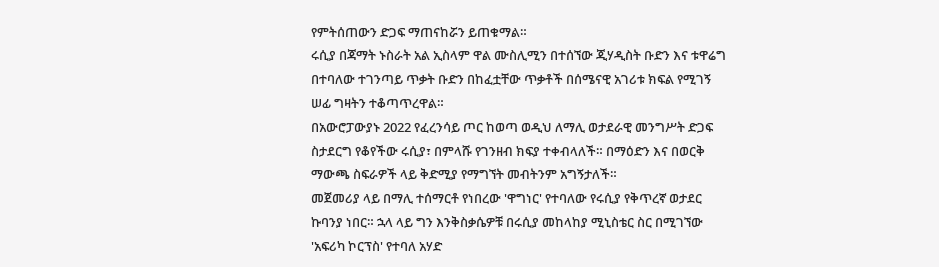የምትሰጠውን ድጋፍ ማጠናከሯን ይጠቁማል።
ሩሲያ በጃማት ኑስራት አል ኢስላም ዋል ሙስሊሚን በተሰኘው ጂሃዲስት ቡድን እና ቱዋሬግ በተባለው ተገንጣይ ጥቃት ቡድን በከፈቷቸው ጥቃቶች በሰሜናዊ አገሪቱ ክፍል የሚገኝ ሠፊ ግዛትን ተቆጣጥረዋል።
በአውሮፓውያኑ 2022 የፈረንሳይ ጦር ከወጣ ወዲህ ለማሊ ወታደራዊ መንግሥት ድጋፍ ስታደርግ የቆየችው ሩሲያ፣ በምላሹ የገንዘብ ክፍያ ተቀብላለች። በማዕድን እና በወርቅ ማውጫ ስፍራዎች ላይ ቅድሚያ የማግኘት መብትንም አግኝታለች።
መጀመሪያ ላይ በማሊ ተሰማርቶ የነበረው 'ዋግነር' የተባለው የሩሲያ የቅጥረኛ ወታደር ኩባንያ ነበር። ኋላ ላይ ግን እንቅስቃሴዎቹ በሩሲያ መከላከያ ሚኒስቴር ስር በሚገኘው 'አፍሪካ ኮርፕስ' የተባለ አሃድ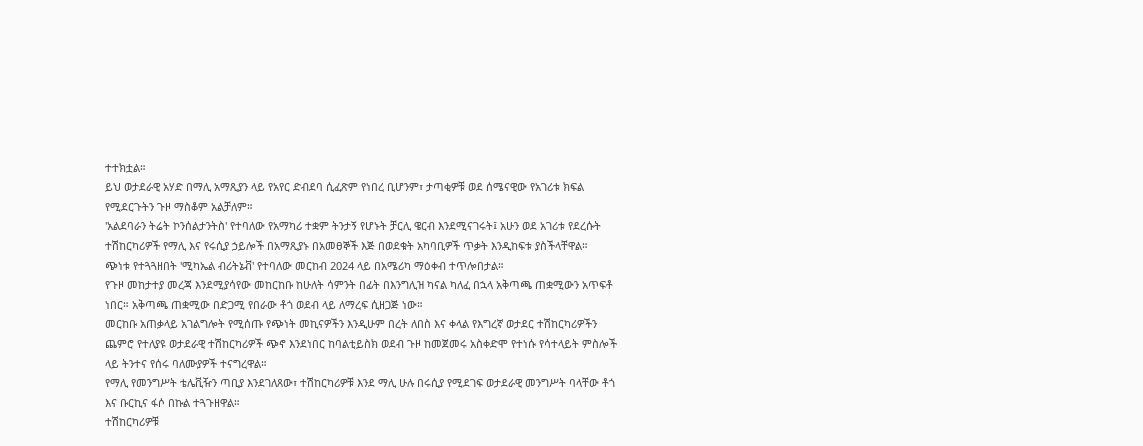ተተክቷል።
ይህ ወታደራዊ አሃድ በማሊ አማጺያን ላይ የአየር ድብደባ ሲፈጽም የነበረ ቢሆንም፣ ታጣቂዎቹ ወደ ሰሜናዊው የአገሪቱ ክፍል የሚደርጉትን ጉዞ ማስቆም አልቻለም።
'አልደባራን ትሬት ኮንሰልታንትስ' የተባለው የአማካሪ ተቋም ትንታኝ የሆኑት ቻርሊ ዌርብ እንደሚናገሩት፤ አሁን ወደ አገሪቱ የደረሱት ተሽከርካሪዎች የማሊ እና የሩሲያ ኃይሎች በአማጺያኑ በአመፀኞች እጅ በወደቁት አካባቢዎች ጥቃት እንዲከፍቱ ያስችላቸዋል።
ጭነቱ የተጓጓዘበት 'ሚካኤል ብሪትኔቭ' የተባለው መርከብ 2024 ላይ በአሜሪካ ማዕቀብ ተጥሎበታል።
የጉዞ መከታተያ መረጃ እንደሚያሳየው መከርከቡ ከሁለት ሳምንት በፊት በእንግሊዝ ካናል ካለፈ በኋላ አቅጣጫ ጠቋሚውን አጥፍቶ ነበር። አቅጣጫ ጠቋሚው በድጋሚ የበራው ቶጎ ወደብ ላይ ለማረፍ ሲዘጋጅ ነው።
መርከቡ አጠቃላይ አገልግሎት የሚሰጡ የጭነት መኪናዎችን እንዲሁም በረት ለበስ እና ቀላል የእግረኛ ወታደር ተሽከርካሪዎችን ጨምሮ የተለያዩ ወታደራዊ ተሽከርካሪዎች ጭኖ እንደነበር ከባልቲይስክ ወደብ ጉዞ ከመጀመሩ አስቀድሞ የተነሱ የሳተላይት ምስሎች ላይ ትንተና የሰሩ ባለሙያዎች ተናግረዋል።
የማሊ የመንግሥት ቴሌቪዥን ጣቢያ እንደገለጸው፣ ተሽከርካሪዎቹ እንደ ማሊ ሁሉ በሩሲያ የሚደገፍ ወታደራዊ መንግሥት ባላቸው ቶጎ እና ቡርኪና ፋሶ በኩል ተጓጉዘዋል።
ተሽከርካሪዎቹ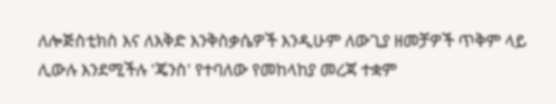ለሎጅስቲክስ እና ለእቅድ እንቅስቃሴዎች እንዲሁም ለውጊያ ዘመቻዎች ጥቅም ላይ ሊውሉ እንደሚችሉ 'ጄንስ' የተባለው የመከላከያ መረጃ ተቋም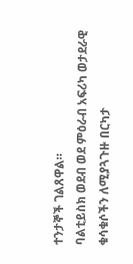ተንታኞች ገልጸዋል።
ባልቲይስክ ወደብ ወደ ምዕራብ አፍሪካ ወታደራዊ ቁሳቁሶችን ለሚያጓጉዙ በርካታ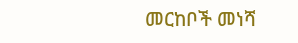መርከቦች መነሻ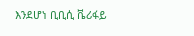እንደሆነ ቢቢሲ ቬሪፋይ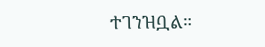ተገንዝቧል።